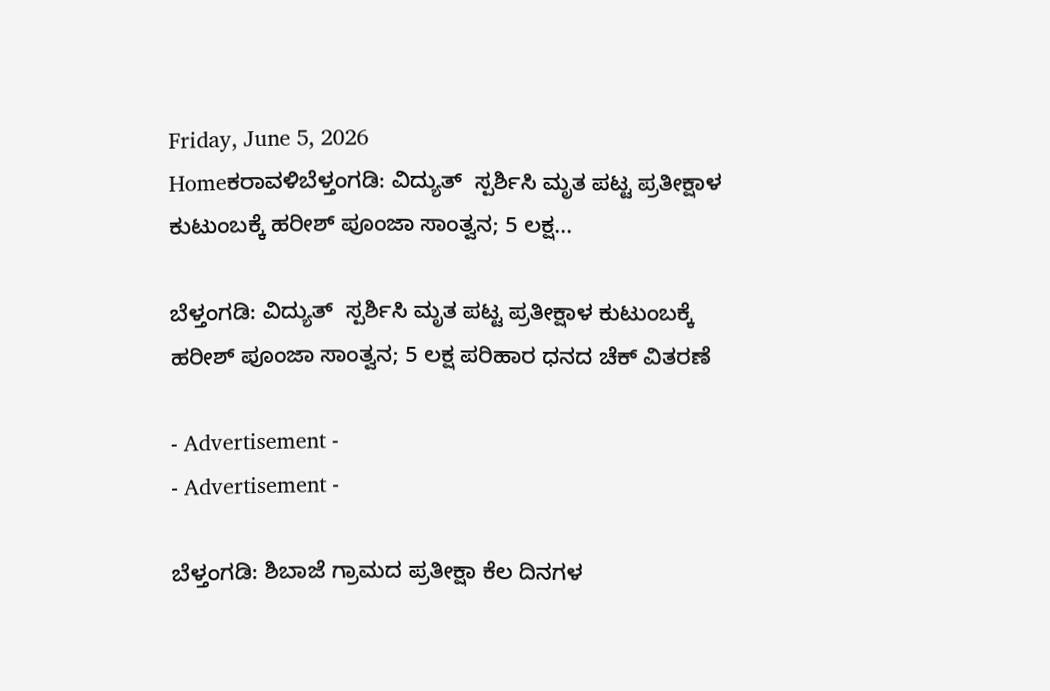Friday, June 5, 2026
Homeಕರಾವಳಿಬೆಳ್ತಂಗಡಿ: ವಿದ್ಯುತ್  ಸ್ಪರ್ಶಿಸಿ ಮೃತ ಪಟ್ಟ ಪ್ರತೀಕ್ಷಾಳ ಕುಟುಂಬಕ್ಕೆ ಹರೀಶ್ ಪೂಂಜಾ ಸಾಂತ್ವನ; 5 ಲಕ್ಷ...

ಬೆಳ್ತಂಗಡಿ: ವಿದ್ಯುತ್  ಸ್ಪರ್ಶಿಸಿ ಮೃತ ಪಟ್ಟ ಪ್ರತೀಕ್ಷಾಳ ಕುಟುಂಬಕ್ಕೆ ಹರೀಶ್ ಪೂಂಜಾ ಸಾಂತ್ವನ; 5 ಲಕ್ಷ ಪರಿಹಾರ ಧನದ ಚೆಕ್ ವಿತರಣೆ

- Advertisement -
- Advertisement -

ಬೆಳ್ತಂಗಡಿ: ಶಿಬಾಜೆ ಗ್ರಾಮದ ಪ್ರತೀಕ್ಷಾ ಕೆಲ ದಿನಗಳ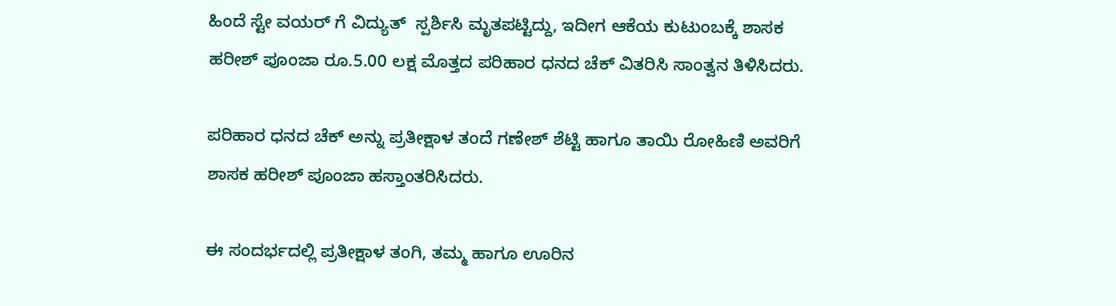ಹಿಂದೆ ಸ್ಟೇ ವಯರ್ ಗೆ ವಿದ್ಯುತ್  ಸ್ಪರ್ಶಿಸಿ ಮೃತಪಟ್ಟಿದ್ದು, ಇದೀಗ ಆಕೆಯ ಕುಟುಂಬಕ್ಕೆ ಶಾಸಕ ಹರೀಶ್ ಪೂಂಜಾ ರೂ.5.00 ಲಕ್ಷ ಮೊತ್ತದ ಪರಿಹಾರ ಧನದ ಚೆಕ್ ವಿತರಿಸಿ ಸಾಂತ್ವನ ತಿಳಿಸಿದರು.

ಪರಿಹಾರ ಧನದ ಚೆಕ್ ಅನ್ನು ಪ್ರತೀಕ್ಷಾಳ ತಂದೆ ಗಣೇಶ್ ಶೆಟ್ಟಿ ಹಾಗೂ ತಾಯಿ ರೋಹಿಣಿ ಅವರಿಗೆ ಶಾಸಕ ಹರೀಶ್ ಪೂಂಜಾ ಹಸ್ತಾಂತರಿಸಿದರು.

ಈ ಸಂದರ್ಭದಲ್ಲಿ ಪ್ರತೀಕ್ಷಾಳ ತಂಗಿ, ತಮ್ಮ ಹಾಗೂ ಊರಿನ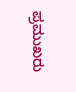ಪ್ರಮುಖರು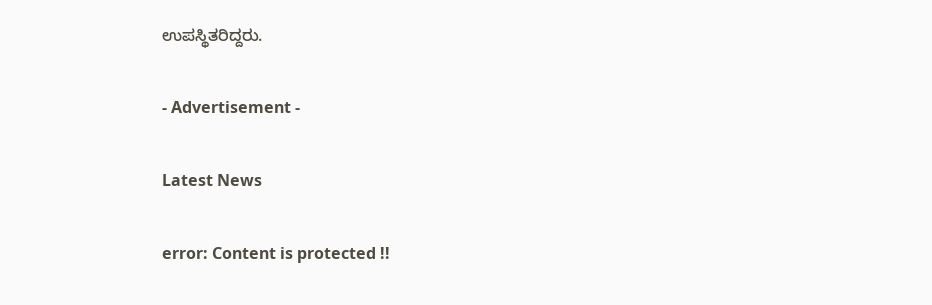ಉಪಸ್ಥಿತರಿದ್ದರು.

- Advertisement -

Latest News

error: Content is protected !!